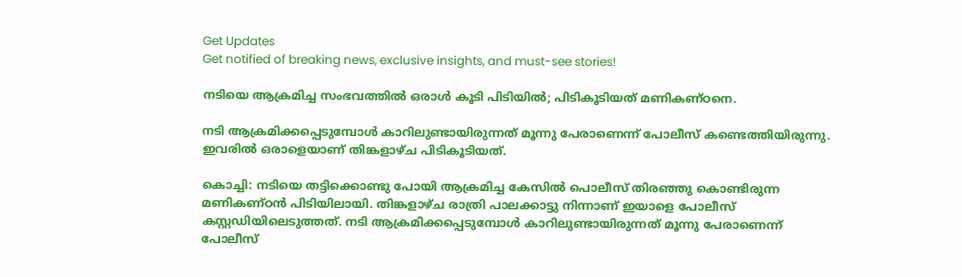Get Updates
Get notified of breaking news, exclusive insights, and must-see stories!

നടിയെ ആക്രമിച്ച സംഭവത്തില്‍ ഒരാള്‍ കൂടി പിടിയില്‍; പിടികൂടിയത് മണികണ്ഠനെ.

നടി ആക്രമിക്കപ്പെടുമ്പോള്‍ കാറിലുണ്ടായിരുന്നത് മൂന്നു പേരാണെന്ന് പോലീസ് കണ്ടെത്തിയിരുന്നു. ഇവരില്‍ ഒരാളെയാണ് തിങ്കളാഴ്ച പിടികൂടിയത്.

കൊച്ചി: നടിയെ തട്ടിക്കൊണ്ടു പോയി ആക്രമിച്ച കേസില്‍ പൊലീസ് തിരഞ്ഞു കൊണ്ടിരുന്ന മണികണ്ഠന്‍ പിടിയിലായി. തിങ്കളാഴ്ച രാത്രി പാലക്കാട്ടു നിന്നാണ് ഇയാളെ പോലീസ് കസ്റ്റഡിയിലെടുത്തത്. നടി ആക്രമിക്കപ്പെടുമ്പോള്‍ കാറിലുണ്ടായിരുന്നത് മൂന്നു പേരാണെന്ന് പോലീസ്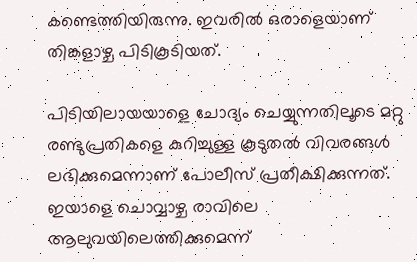കണ്ടെത്തിയിരുന്നു. ഇവരില്‍ ഒരാളെയാണ് തിങ്കളാഴ്ച പിടികൂടിയത്.

പിടിയിലായയാളെ ചോദ്യം ചെയ്യുന്നതിലൂടെ മറ്റു രണ്ടുപ്രതികളെ കുറിച്ചുള്ള കൂടുതല്‍ വിവരങ്ങള്‍ ലഭിക്കുമെന്നാണ് പോലീസ് പ്രതീക്ഷിക്കുന്നത്. ഇയാളെ ചൊവ്വാഴ്ച രാവിലെ ആലുവയിലെത്തിക്കുമെന്ന്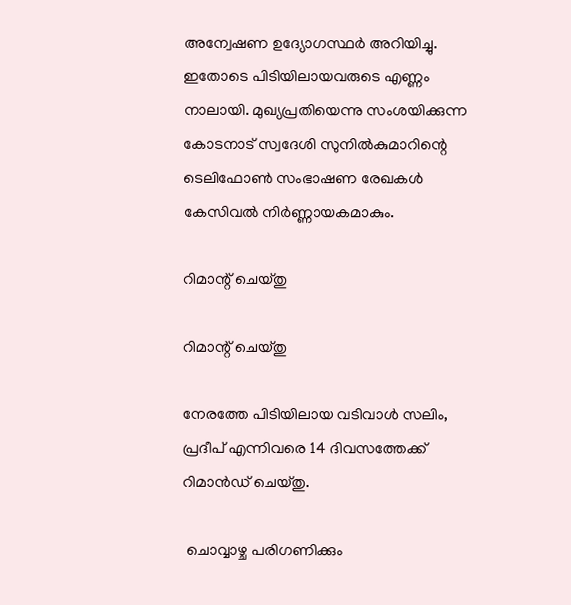അന്വേഷണ ഉദ്യോഗസ്ഥര്‍ അറിയിച്ചു. ഇതോടെ പിടിയിലായവരുടെ എണ്ണം നാലായി. മുഖ്യപ്രതിയെന്നു സംശയിക്കുന്ന കോടനാട് സ്വദേശി സുനില്‍കുമാറിന്റെ ടെലിഫോണ്‍ സംഭാഷണ രേഖകള്‍ കേസിവല്‍ നിര്‍ണ്ണായകമാകും.

റിമാന്റ് ചെയ്തു

റിമാന്റ് ചെയ്തു

നേരത്തേ പിടിയിലായ വടിവാള്‍ സലിം, പ്രദീപ് എന്നിവരെ 14 ദിവസത്തേക്ക് റിമാന്‍ഡ് ചെയ്തു.

 ചൊവ്വാഴ്ച പരിഗണിക്കും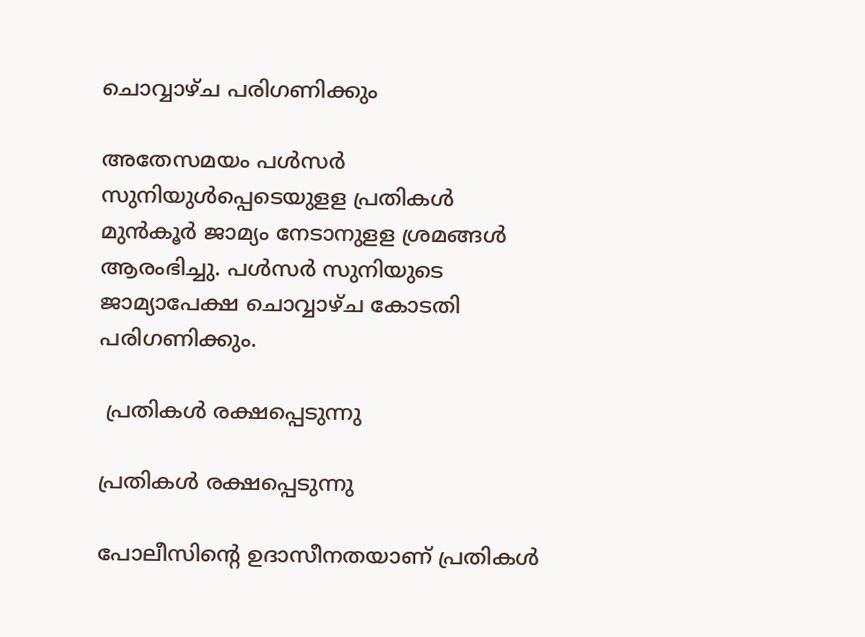ചൊവ്വാഴ്ച പരിഗണിക്കും

അതേസമയം പള്‍സര്‍ സുനിയുള്‍പ്പെടെയുളള പ്രതികള്‍ മുന്‍കൂര്‍ ജാമ്യം നേടാനുളള ശ്രമങ്ങള്‍ ആരംഭിച്ചു. പള്‍സര്‍ സുനിയുടെ ജാമ്യാപേക്ഷ ചൊവ്വാഴ്ച കോടതി പരിഗണിക്കും.

 പ്രതികള്‍ രക്ഷപ്പെടുന്നു

പ്രതികള്‍ രക്ഷപ്പെടുന്നു

പോലീസിന്റെ ഉദാസീനതയാണ് പ്രതികള്‍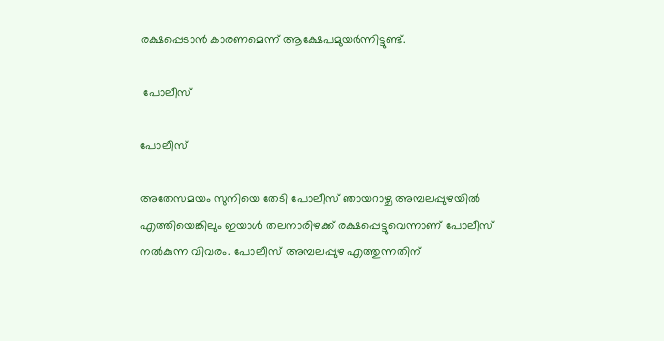രക്ഷപ്പെടാന്‍ കാരണമെന്ന് ആക്ഷേപമുയര്‍ന്നിട്ടുണ്ട്.

 പോലീസ്

പോലീസ്

അതേസമയം സുനിയെ തേടി പോലീസ് ഞായറാഴ്ച അമ്പലപ്പുഴയില്‍ എത്തിയെങ്കിലും ഇയാള്‍ തലനാരിഴക്ക് രക്ഷപ്പെട്ടുവെന്നാണ് പോലീസ് നല്‍കുന്ന വിവരം. പോലീസ് അമ്പലപ്പുഴ എത്തുന്നതിന്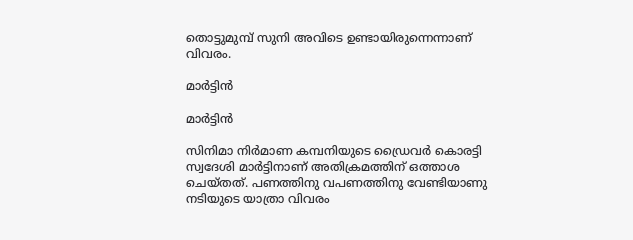തൊട്ടുമുമ്പ് സുനി അവിടെ ഉണ്ടായിരുന്നെന്നാണ് വിവരം.

മാര്‍ട്ടിന്‍

മാര്‍ട്ടിന്‍

സിനിമാ നിര്‍മാണ കമ്പനിയുടെ ഡ്രൈവര്‍ കൊരട്ടി സ്വദേശി മാര്‍ട്ടിനാണ് അതിക്രമത്തിന് ഒത്താശ ചെയ്തത്. പണത്തിനു വപണത്തിനു വേണ്ടിയാണു നടിയുടെ യാത്രാ വിവരം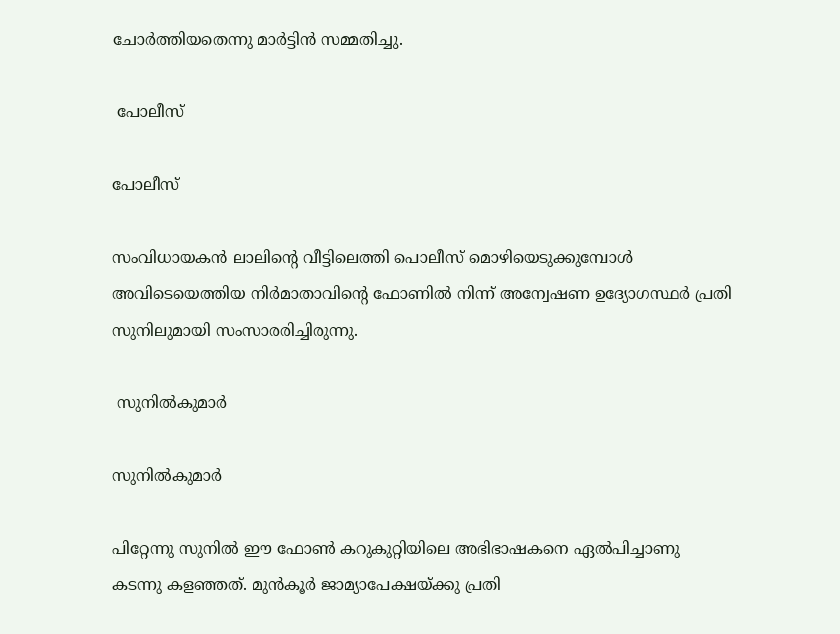ചോര്‍ത്തിയതെന്നു മാര്‍ട്ടിന്‍ സമ്മതിച്ചു.

 പോലീസ്

പോലീസ്

സംവിധായകന്‍ ലാലിന്റെ വീട്ടിലെത്തി പൊലീസ് മൊഴിയെടുക്കുമ്പോള്‍ അവിടെയെത്തിയ നിര്‍മാതാവിന്റെ ഫോണില്‍ നിന്ന് അന്വേഷണ ഉദ്യോഗസ്ഥര്‍ പ്രതി സുനിലുമായി സംസാരരിച്ചിരുന്നു.

 സുനില്‍കുമാര്‍

സുനില്‍കുമാര്‍

പിറ്റേന്നു സുനില്‍ ഈ ഫോണ്‍ കറുകുറ്റിയിലെ അഭിഭാഷകനെ ഏല്‍പിച്ചാണു കടന്നു കളഞ്ഞത്. മുന്‍കൂര്‍ ജാമ്യാപേക്ഷയ്ക്കു പ്രതി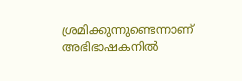ശ്രമിക്കുന്നുണ്ടെന്നാണ് അഭിഭാഷകനില്‍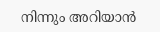നിന്നും അറിയാന്‍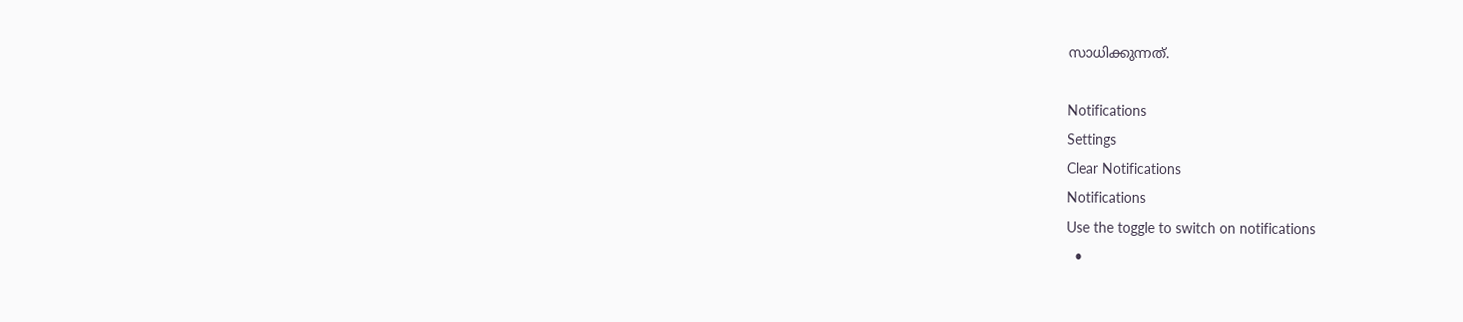സാധിക്കുന്നത്.

Notifications
Settings
Clear Notifications
Notifications
Use the toggle to switch on notifications
  •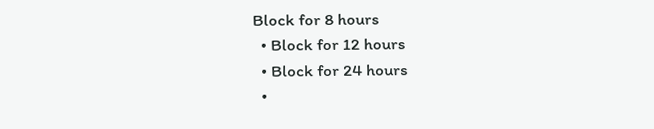Block for 8 hours
  • Block for 12 hours
  • Block for 24 hours
  •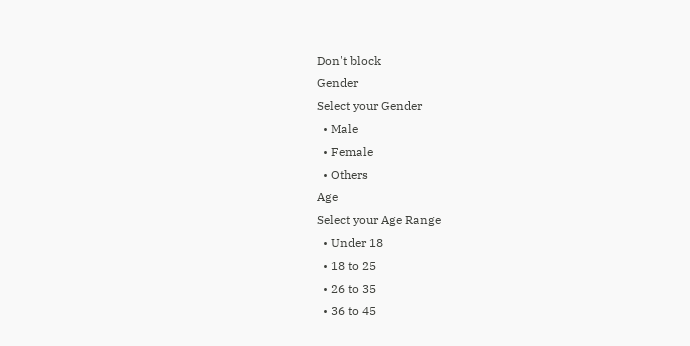Don't block
Gender
Select your Gender
  • Male
  • Female
  • Others
Age
Select your Age Range
  • Under 18
  • 18 to 25
  • 26 to 35
  • 36 to 45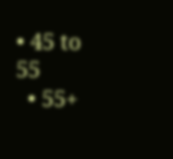• 45 to 55
  • 55+